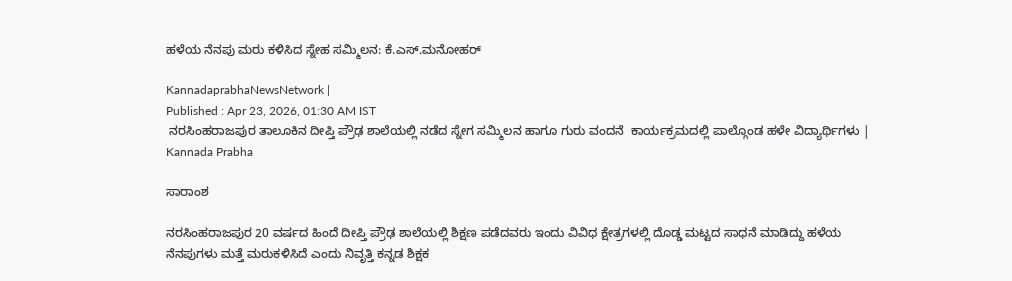ಹಳೆಯ ನೆನಪು ಮರು ಕಳಿಸಿದ ಸ್ನೇಹ ಸಮ್ಮಿಲನ: ಕೆ.ಎಸ್.ಮನೋಹರ್

KannadaprabhaNewsNetwork |
Published : Apr 23, 2026, 01:30 AM IST
 ನರಸಿಂಹರಾಜಪುರ ತಾಲೂಕಿನ ದೀಪ್ತಿ ಪ್ರೌಢ ಶಾಲೆಯಲ್ಲಿ ನಡೆದ ಸ್ನೇಗ ಸಮ್ಮಿಲನ ಹಾಗೂ ಗುರು ವಂದನೆ  ಕಾರ್ಯಕ್ರಮದಲ್ಲಿ ಪಾಲ್ಗೊಂಡ ಹಳೇ ವಿದ್ಯಾರ್ಥಿಗಳು | Kannada Prabha

ಸಾರಾಂಶ

ನರಸಿಂಹರಾಜಪುರ 20 ವರ್ಷದ ಹಿಂದೆ ದೀಪ್ತಿ ಪ್ರೌಢ ಶಾಲೆಯಲ್ಲಿ ಶಿಕ್ಷಣ ಪಡೆದವರು ಇಂದು ವಿವಿಧ ಕ್ಷೇತ್ರಗಳಲ್ಲಿ ದೊಡ್ಡ ಮಟ್ಟದ ಸಾಧನೆ ಮಾಡಿದ್ದು ಹಳೆಯ ನೆನಪುಗಳು ಮತ್ತೆ ಮರುಕಳಿಸಿದೆ ಎಂದು ನಿವೃತ್ತಿ ಕನ್ನಡ ಶಿಕ್ಷಕ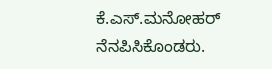ಕೆ.ಎಸ್.ಮನೋಹರ್ ನೆನಪಿಸಿಕೊಂಡರು.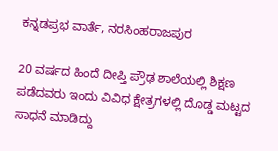ಕನ್ನಡಪ್ರಭ ವಾರ್ತೆ, ನರಸಿಂಹರಾಜಪುರ

20 ವರ್ಷದ ಹಿಂದೆ ದೀಪ್ತಿ ಪ್ರೌಢ ಶಾಲೆಯಲ್ಲಿ ಶಿಕ್ಷಣ ಪಡೆದವರು ಇಂದು ವಿವಿಧ ಕ್ಷೇತ್ರಗಳಲ್ಲಿ ದೊಡ್ಡ ಮಟ್ಟದ ಸಾಧನೆ ಮಾಡಿದ್ದು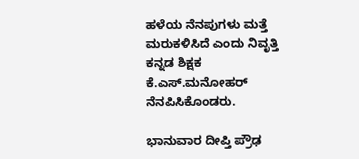ಹಳೆಯ ನೆನಪುಗಳು ಮತ್ತೆ ಮರುಕಳಿಸಿದೆ ಎಂದು ನಿವೃತ್ತಿ ಕನ್ನಡ ಶಿಕ್ಷಕ ಕೆ.ಎಸ್.ಮನೋಹರ್ ನೆನಪಿಸಿಕೊಂಡರು.

ಭಾನುವಾರ ದೀಪ್ತಿ ಪ್ರೌಢ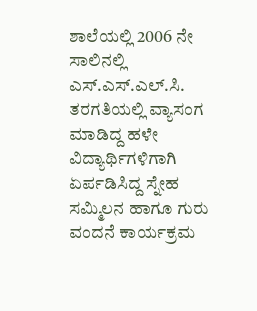ಶಾಲೆಯಲ್ಲಿ 2006 ನೇ ಸಾಲಿನಲ್ಲಿ ಎಸ್.ಎಸ್.ಎಲ್.ಸಿ. ತರಗತಿಯಲ್ಲಿ ವ್ಯಾಸಂಗ ಮಾಡಿದ್ದ ಹಳೇ ವಿದ್ಯಾರ್ಥಿಗಳಿಗಾಗಿ ಏರ್ಪಡಿಸಿದ್ದ ಸ್ನೇಹ ಸಮ್ಮಿಲನ ಹಾಗೂ ಗುರು ವಂದನೆ ಕಾರ್ಯಕ್ರಮ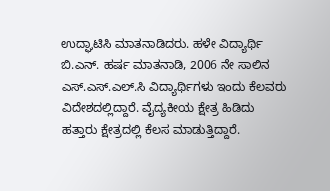ಉದ್ಘಾಟಿಸಿ ಮಾತನಾಡಿದರು. ಹಳೇ ವಿದ್ಯಾರ್ಥಿ ಬಿ.ಎನ್. ಹರ್ಷ ಮಾತನಾಡಿ, 2006 ನೇ ಸಾಲಿನ ಎಸ್.ಎಸ್.ಎಲ್.ಸಿ ವಿದ್ಯಾರ್ಥಿಗಳು ಇಂದು ಕೆಲವರು ವಿದೇಶದಲ್ಲಿದ್ದಾರೆ. ವೈದ್ಯಕೀಯ ಕ್ಷೇತ್ರ ಹಿಡಿದು ಹತ್ತಾರು ಕ್ಷೇತ್ರದಲ್ಲಿ ಕೆಲಸ ಮಾಡುತ್ತಿದ್ದಾರೆ.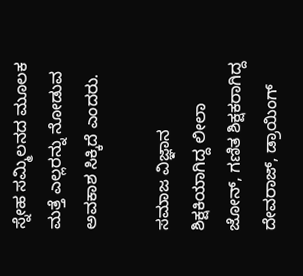ಸ್ನೇಹ ಸಮ್ಮಿಲನದ ಮೂಲಕ ಮತ್ತೆ ಎಲ್ಲರನ್ನು ನೋಡುವ ಅವಕಾಶ ಸಿಕ್ಕಿದೆ ಎಂದರು.

ಸಮಾಜ ವಿಜ್ಞಾನ ಶಿಕ್ಷಕಿಯಾಗಿದ್ದ ಲೀಲಾ ಜೋನ್, ಗಣಿತ ಶಿಕ್ಷಕರಾಗಿದ್ದ ದೇವರಾಜ್, ಡ್ರಾಯಿಂಗ್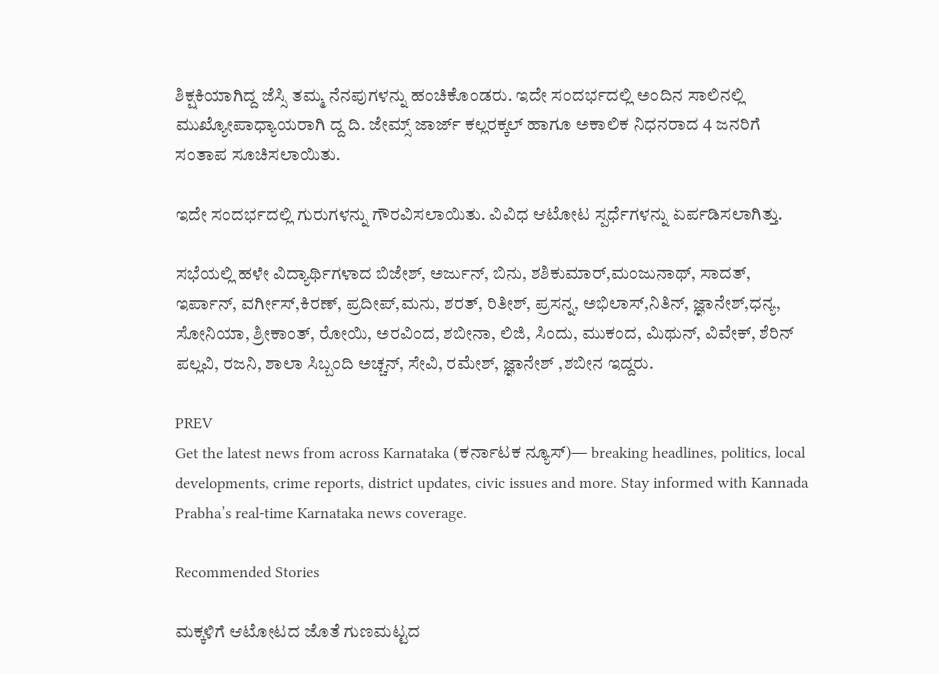ಶಿಕ್ಷಕಿಯಾಗಿದ್ದ ಜೆಸ್ಸಿ ತಮ್ಮ ನೆನಪುಗಳನ್ನು ಹಂಚಿಕೊಂಡರು. ಇದೇ ಸಂದರ್ಭದಲ್ಲಿ ಅಂದಿನ ಸಾಲಿನಲ್ಲಿ ಮುಖ್ಯೋಪಾಧ್ಯಾಯರಾಗಿ ದ್ದ ದಿ. ಜೇಮ್ಸ್ ಜಾರ್ಜ್ ಕಲ್ಲರಕ್ಕಲ್ ಹಾಗೂ ಅಕಾಲಿಕ ನಿಧನರಾದ 4 ಜನರಿಗೆ ಸಂತಾಪ ಸೂಚಿಸಲಾಯಿತು.

ಇದೇ ಸಂದರ್ಭದಲ್ಲಿ ಗುರುಗಳನ್ನು ಗೌರವಿಸಲಾಯಿತು. ವಿವಿಧ ಆಟೋಟ ಸ್ಪರ್ಧೆಗಳನ್ನು ಏರ್ಪಡಿಸಲಾಗಿತ್ತು.

ಸಭೆಯಲ್ಲಿ ಹಳೇ ವಿದ್ಯಾರ್ಥಿಗಳಾದ ಬಿಜೇಶ್, ಅರ್ಜುನ್, ಬಿನು, ಶಶಿಕುಮಾರ್,ಮಂಜುನಾಥ್, ಸಾದತ್, ಇರ್ಪಾನ್, ವರ್ಗೀಸ್,ಕಿರಣ್, ಪ್ರದೀಪ್,ಮನು, ಶರತ್, ರಿತೀಶ್, ಪ್ರಸನ್ನ, ಅಭಿಲಾಸ್,ನಿತಿನ್, ಜ್ಞಾನೇಶ್,ಧನ್ಯ, ಸೋನಿಯಾ, ಶ್ರೀಕಾಂತ್, ರೋಯಿ, ಅರವಿಂದ, ಶಬೀನಾ, ಲಿಜಿ, ಸಿಂದು, ಮುಕಂದ, ಮಿಥುನ್, ವಿವೇಕ್, ಶೆರಿನ್ ಪಲ್ಲವಿ, ರಜನಿ, ಶಾಲಾ ಸಿಬ್ಬಂದಿ ಅಚ್ಚನ್, ಸೇವಿ, ರಮೇಶ್, ಜ್ಞಾನೇಶ್ ,ಶಬೀನ ಇದ್ದರು.

PREV
Get the latest news from across Karnataka (ಕರ್ನಾಟಕ ನ್ಯೂಸ್)— breaking headlines, politics, local developments, crime reports, district updates, civic issues and more. Stay informed with Kannada Prabha’s real‑time Karnataka news coverage.

Recommended Stories

ಮಕ್ಕಳಿಗೆ ಆಟೋಟದ ಜೊತೆ ಗುಣಮಟ್ಟದ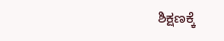ಶಿಕ್ಷಣಕ್ಕೆ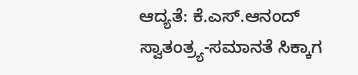ಆದ್ಯತೆ: ಕೆ.ಎಸ್.ಆನಂದ್‌
ಸ್ವಾತಂತ್ರ್ಯ-ಸಮಾನತೆ ಸಿಕ್ಕಾಗ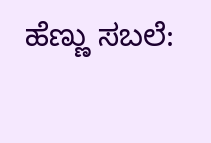ಹೆಣ್ಣು ಸಬಲೆ: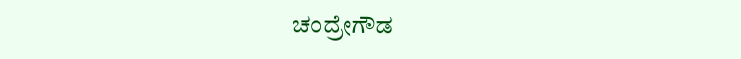ಚಂದ್ರೇಗೌಡ